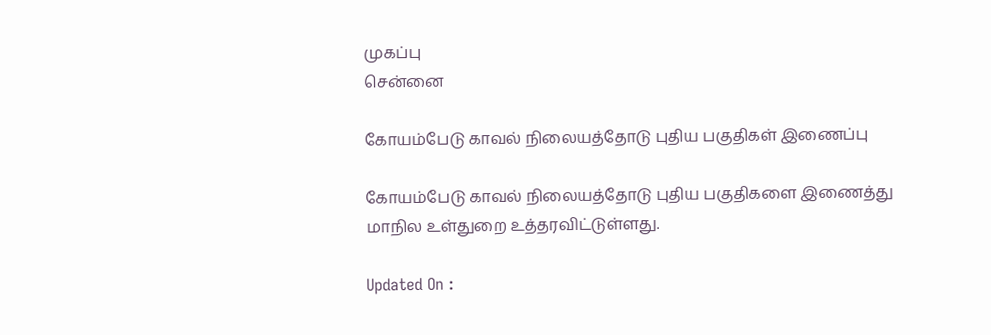முகப்பு
சென்னை

கோயம்பேடு காவல் நிலையத்தோடு புதிய பகுதிகள் இணைப்பு

கோயம்பேடு காவல் நிலையத்தோடு புதிய பகுதிகளை இணைத்து மாநில உள்துறை உத்தரவிட்டுள்ளது.

Updated On :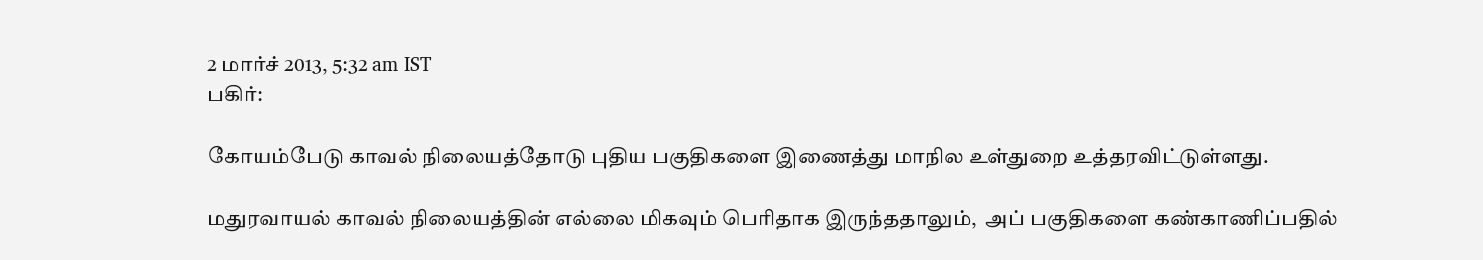2 மார்ச் 2013, 5:32 am IST
பகிர்:

கோயம்பேடு காவல் நிலையத்தோடு புதிய பகுதிகளை இணைத்து மாநில உள்துறை உத்தரவிட்டுள்ளது.

மதுரவாயல் காவல் நிலையத்தின் எல்லை மிகவும் பெரிதாக இருந்ததாலும்,  அப் பகுதிகளை கண்காணிப்பதில்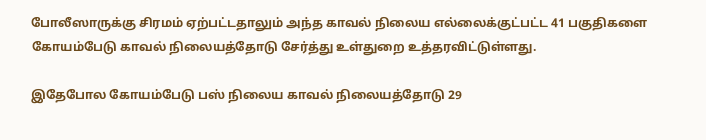போலீஸாருக்கு சிரமம் ஏற்பட்டதாலும் அந்த காவல் நிலைய எல்லைக்குட்பட்ட 41 பகுதிகளை கோயம்பேடு காவல் நிலையத்தோடு சேர்த்து உள்துறை உத்தரவிட்டுள்ளது.

இதேபோல கோயம்பேடு பஸ் நிலைய காவல் நிலையத்தோடு 29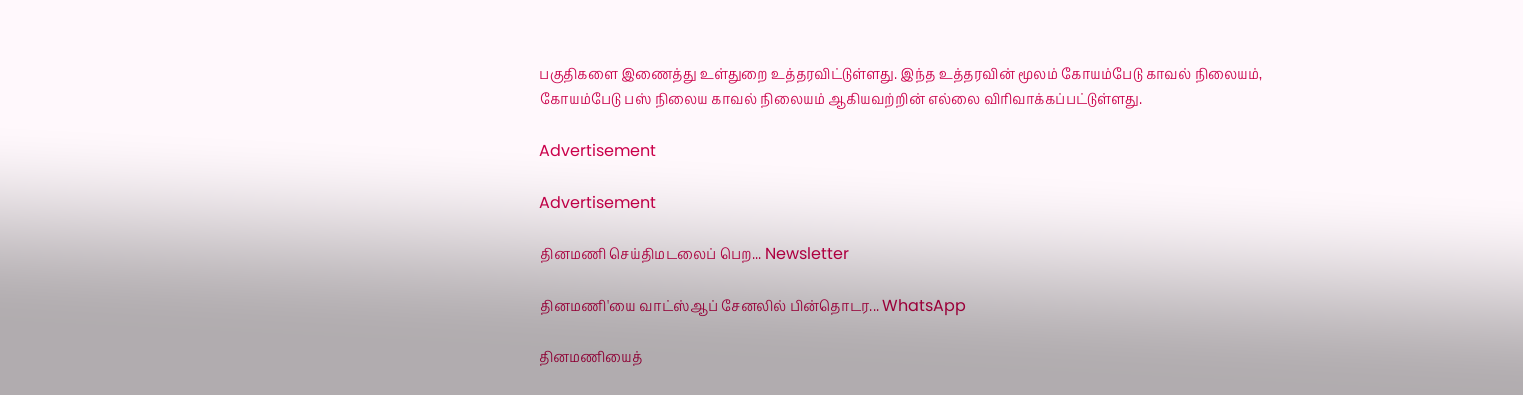பகுதிகளை இணைத்து உள்துறை உத்தரவிட்டுள்ளது. இந்த உத்தரவின் மூலம் கோயம்பேடு காவல் நிலையம்,  கோயம்பேடு பஸ் நிலைய காவல் நிலையம் ஆகியவற்றின் எல்லை விரிவாக்கப்பட்டுள்ளது.

Advertisement

Advertisement

தினமணி செய்திமடலைப் பெற... Newsletter

தினமணி'யை வாட்ஸ்ஆப் சேனலில் பின்தொடர... WhatsApp

தினமணியைத்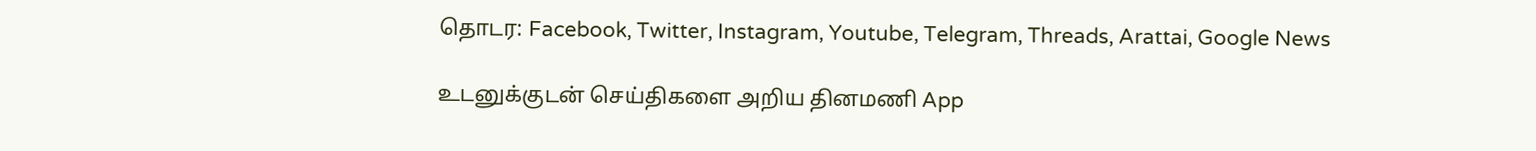தொடர: Facebook, Twitter, Instagram, Youtube, Telegram, Threads, Arattai, Google News

உடனுக்குடன் செய்திகளை அறிய தினமணி App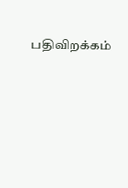பதிவிறக்கம்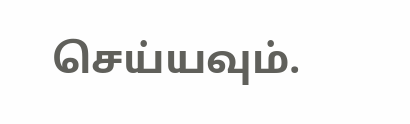செய்யவும்.